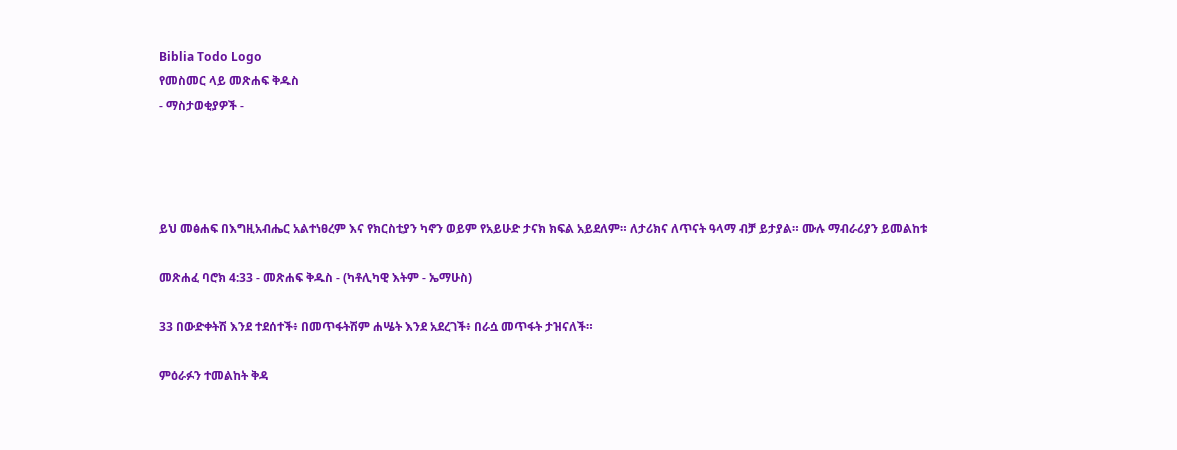Biblia Todo Logo
የመስመር ላይ መጽሐፍ ቅዱስ
- ማስታወቂያዎች -




ይህ መፅሐፍ በእግዚአብሔር አልተነፀረም እና የክርስቲያን ካኖን ወይም የአይሁድ ታናክ ክፍል አይደለም። ለታሪክና ለጥናት ዓላማ ብቻ ይታያል። ሙሉ ማብራሪያን ይመልከቱ

መጽሐፈ ባሮክ 4:33 - መጽሐፍ ቅዱስ - (ካቶሊካዊ እትም - ኤማሁስ)

33 በውድቀትሽ እንደ ተደሰተች፥ በመጥፋትሽም ሐሤት እንደ አደረገች፥ በራሷ መጥፋት ታዝናለች።

ምዕራፉን ተመልከት ቅዳ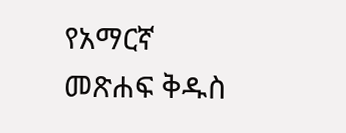የአማርኛ መጽሐፍ ቅዱስ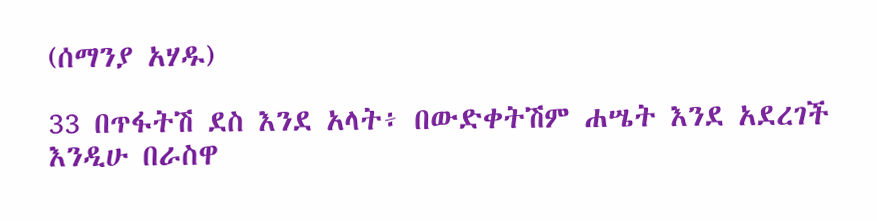(ሰማንያ አሃዱ)

33 በጥፋትሽ ደስ እንደ አላት፥ በውድቀትሽም ሐሤት እንደ አደረገች እንዲሁ በራስዋ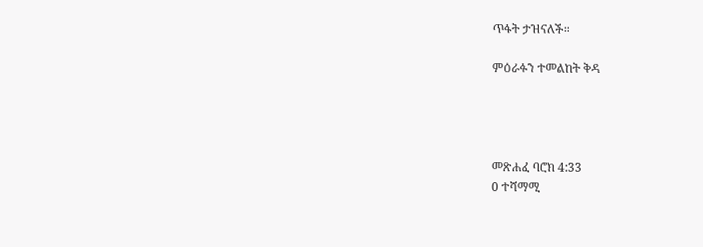ጥፋት ታዝናለች።

ምዕራፉን ተመልከት ቅዳ




መጽሐፈ ባሮክ 4:33
0 ተሻማሚ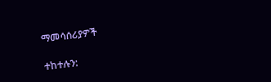ማመሳሰሪያዎች

ተከተሉን: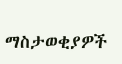ማስታወቂያዎች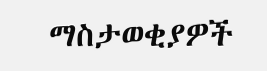ማስታወቂያዎች